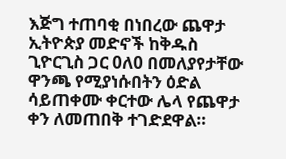እጅግ ተጠባቂ በነበረው ጨዋታ ኢትዮጵያ መድኖች ከቅዱስ ጊዮርጊስ ጋር 0ለ0 በመለያየታቸው ዋንጫ የሚያነሱበትን ዕድል ሳይጠቀሙ ቀርተው ሌላ የጨዋታ ቀን ለመጠበቅ ተገድደዋል።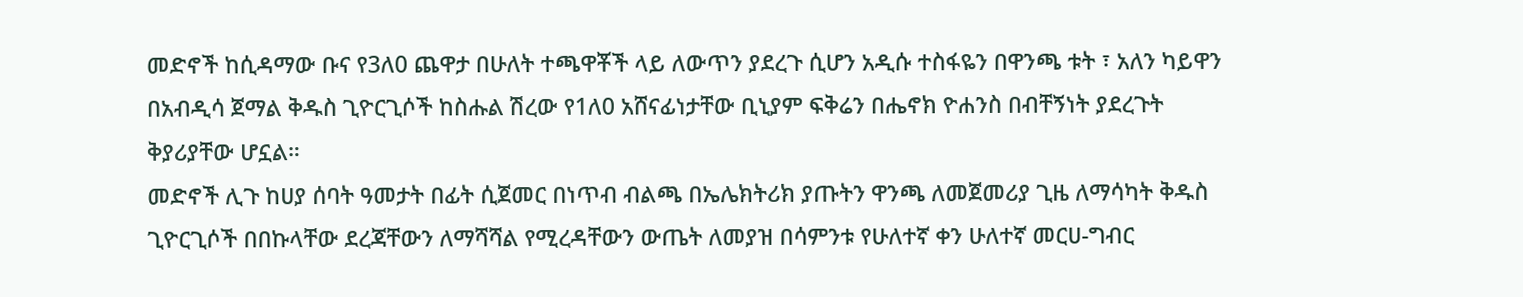መድኖች ከሲዳማው ቡና የ3ለ0 ጨዋታ በሁለት ተጫዋቾች ላይ ለውጥን ያደረጉ ሲሆን አዲሱ ተስፋዬን በዋንጫ ቱት ፣ አለን ካይዋን በአብዲሳ ጀማል ቅዱስ ጊዮርጊሶች ከስሑል ሽረው የ1ለ0 አሸናፊነታቸው ቢኒያም ፍቅሬን በሔኖክ ዮሐንስ በብቸኝነት ያደረጉት ቅያሪያቸው ሆኗል።
መድኖች ሊጉ ከሀያ ሰባት ዓመታት በፊት ሲጀመር በነጥብ ብልጫ በኤሌክትሪክ ያጡትን ዋንጫ ለመጀመሪያ ጊዜ ለማሳካት ቅዱስ ጊዮርጊሶች በበኩላቸው ደረጃቸውን ለማሻሻል የሚረዳቸውን ውጤት ለመያዝ በሳምንቱ የሁለተኛ ቀን ሁለተኛ መርሀ-ግብር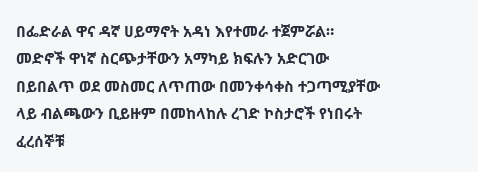በፌድራል ዋና ዳኛ ሀይማኖት አዳነ እየተመራ ተጀምሯል። መድኖች ዋነኛ ስርጭታቸውን አማካይ ክፍሉን አድርገው በይበልጥ ወደ መስመር ለጥጠው በመንቀሳቀስ ተጋጣሚያቸው ላይ ብልጫውን ቢይዙም በመከላከሉ ረገድ ኮስታሮች የነበሩት ፈረሰኞቹ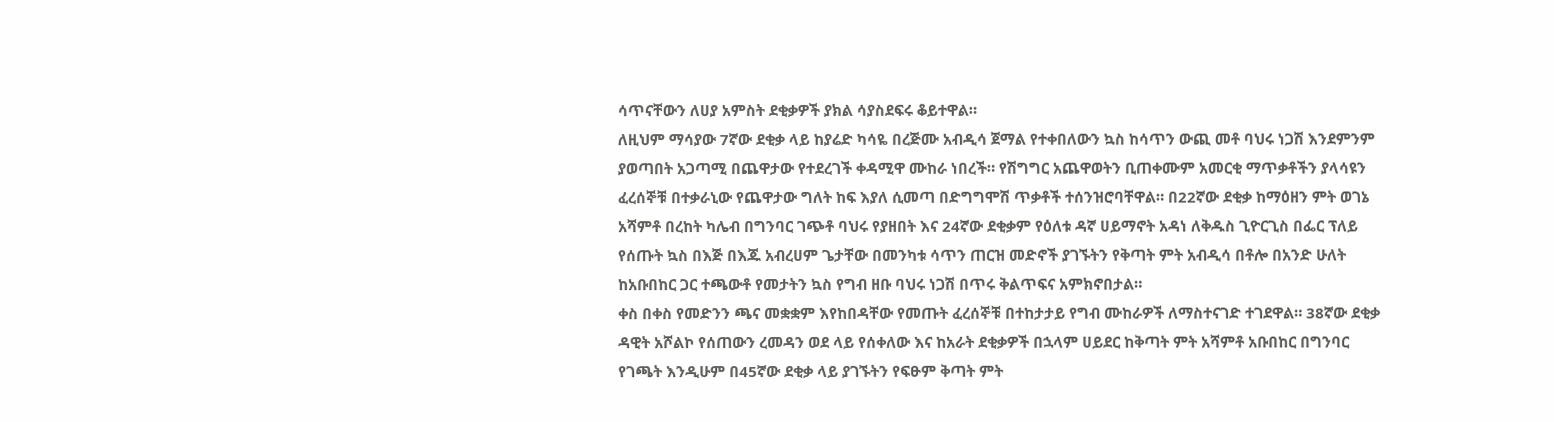ሳጥናቸውን ለሀያ አምስት ደቂቃዎች ያክል ሳያስደፍሩ ቆይተዋል።
ለዚህም ማሳያው 7ኛው ደቂቃ ላይ ከያሬድ ካሳዬ በረጅሙ አብዲሳ ጀማል የተቀበለውን ኳስ ከሳጥን ውጪ መቶ ባህሩ ነጋሽ እንደምንም ያወጣበት አጋጣሚ በጨዋታው የተደረገች ቀዳሚዋ ሙከራ ነበረች። የሽግግር አጨዋወትን ቢጠቀሙም አመርቂ ማጥቃቶችን ያላሳዩን ፈረሰኞቹ በተቃራኒው የጨዋታው ግለት ከፍ እያለ ሲመጣ በድግግሞሽ ጥቃቶች ተሰንዝሮባቸዋል። በ22ኛው ደቂቃ ከማዕዘን ምት ወገኔ አሻምቶ በረከት ካሌብ በግንባር ገጭቶ ባህሩ የያዘበት እና 24ኛው ደቂቃም የዕለቱ ዳኛ ሀይማኖት አዳነ ለቅዱስ ጊዮርጊስ በፌር ፕለይ የሰጡት ኳስ በእጅ በእጁ አብረሀም ጌታቸው በመንካቱ ሳጥን ጠርዝ መድኖች ያገኙትን የቅጣት ምት አብዲሳ በቶሎ በአንድ ሁለት ከአቡበከር ጋር ተጫውቶ የመታትን ኳስ የግብ ዘቡ ባህሩ ነጋሽ በጥሩ ቅልጥፍና አምክኖበታል።
ቀስ በቀስ የመድንን ጫና መቋቋም እየከበዳቸው የመጡት ፈረሰኞቹ በተከታታይ የግብ ሙከራዎች ለማስተናገድ ተገደዋል። 38ኛው ደቂቃ ዳዊት አሾልኮ የሰጠውን ረመዳን ወደ ላይ የሰቀለው እና ከአራት ደቂቃዎች በኋላም ሀይደር ከቅጣት ምት አሻምቶ አቡበከር በግንባር የገጫት እንዲሁም በ45ኛው ደቂቃ ላይ ያገኙትን የፍፁም ቅጣት ምት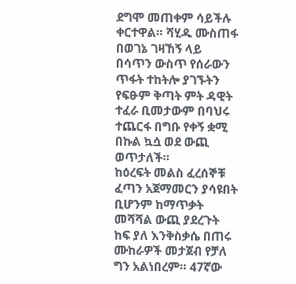ደግሞ መጠቀም ሳይችሉ ቀርተዋል። ሻሂዱ ሙስጠፋ በወገኔ ገዛኸኝ ላይ በሳጥን ውስጥ የሰራውን ጥፋት ተከትሎ ያገኙትን የፍፁም ቅጣት ምት ዳዊት ተፈራ ቢመታውም በባህሩ ተጨርፋ በግቡ የቀኝ ቋሚ በኩል ኳሷ ወደ ውጪ ወጥታለች።
ከዕረፍት መልስ ፈረሰኞቹ ፈጣን አጀማመርን ያሳዩበት ቢሆንም ከማጥቃት መሻሻል ውጪ ያደረጉት ከፍ ያለ እንቅስቃሴ በጠሩ ሙከራዎች መታጀብ የቻለ ግን አልነበረም። 47ኛው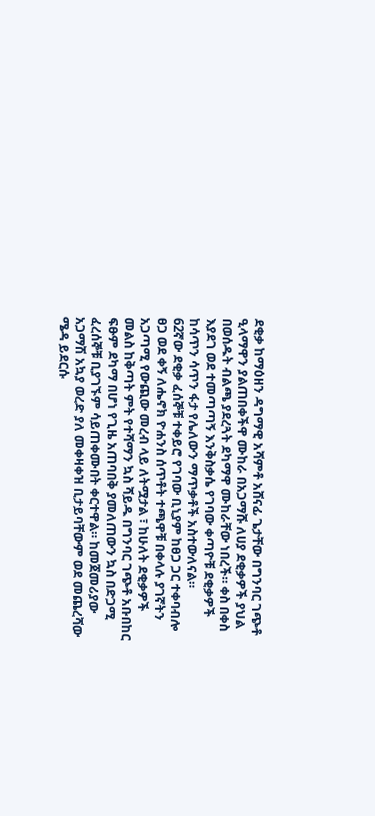ደቂቃ ከማዕዘን ዳግማዊ አሻምቶ አሸናፊ ጌታቸው በግንባር ገጭቶ ዒላማዋን ያልጠበቀችዋ ሙከራ በአጋማሹ ለሀያ ደቂቃዎች ያህል በወሰዱት ብልጫ ያደረጓት ደካማዋ ሙከራቸው ነበረች። ቀስ በቀስ እያደገ ወደ ተመጣጣኝ እንቅስቃሴ የገባው ቀጣዮቹ ደቂቃዎች ከሳጥን ሳጥን ፋታ የሌለውን ማጥቃቶች አስተውለናል።
62ኛው ደቂቃ ፈሰኞቹ ተቀይሮ የገባው ቢኒያም ከፀጋ ጋር ተቀባብሎ ፀጋ ወደ ቀኝ ለሔኖክ ዮሐንስ ሰጥቶት ተጫዋቹ በቀላሉ ያገኛትን አጋጣሚ የውጪው መረብ ላይ ለትሟታል ፣ ከሁለት ደቂቃዎች መልስ ከቅጣት ምት የተሻማን ኳስ ሻይዱ በግንባር ገጭቶ አቡበከር ፍፁም ደካማ በሆነ የጊዜ አጠባበቅ ያመለጠውን ኳስ በድጋሚ ፈረሰኞቹ ቢያገኙም ሳይጠቀሙበት ቀርተዋል። ከመጀመሪያው አጋማሽ አኳያ ወረድ ያለ መቀዛቀዝ ቢታይባቸውም ወደ መጨረሻው ሜዳ ይደርሱ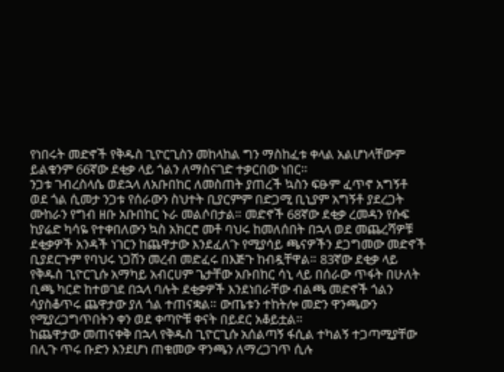የነበሩት መድኖች የቅዱስ ጊዮርጊስን መከላከል ግን ማስከፈቱ ቀላል አልሆነላቸውም ይልቁንም 66ኛው ደቂቃ ላይ ጎልን ለማስናገድ ተቃርበው ነበር።
ንጋቱ ገብረስላሴ ወደኋላ ለአቡበከር ለመስጠት ያጠረች ኳስን ፍፁም ፈጥኖ አግኝቶ ወደ ጎል ሲመታ ንጋቱ የሰራውን ስህተት ቢያርምም በድጋሚ ቢኒያም አግኝቶ ያደረጋት ሙከራን የግብ ዘቡ አቡበከር ኑራ መልሶበታል። መድኖች 68ኛው ደቂቃ ረመዳን የሱፍ ከያሬድ ካሳዬ የተቀበለውን ኳስ አክርሮ መቶ ባህሩ ከመለሰበት በኋላ ወደ መጨረሻዎቹ ደቂቃዎች አንዳች ነገርን ከጨዋታው እንደፈለጉ የሚያሳይ ጫናዎችን ደጋግመው መድኖች ቢያደርጉም የባህሩ ነጋሽን መረብ መድፈሩ በእጅጉ ከብዷቸዋል። 83ኛው ደቂቃ ላይ የቅዱስ ጊዮርጊሱ አማካይ አብርሀም ጌታቸው አቡበከር ሳኒ ላይ በሰራው ጥፋት በሁለት ቢጫ ካርድ ከተወገደ በኋላ ባሉት ደቂቃዎች እንደነበራቸው ብልጫ መድኖች ጎልን ሳያስቆጥሩ ጨዋታው ያለ ጎል ተጠናቋል። ውጤቱን ተከትሎ መድን ዋንጫውን የሚያረጋግጥበትን ቀን ወደ ቀጣዮቹ ቀናት በይደር አቆይቷል።
ከጨዋታው መጠናቀቅ በኋላ የቅዱስ ጊዮርጊሱ አሰልጣኝ ፋሲል ተካልኝ ተጋጣሚያቸው በሊጉ ጥሩ ቡድን እንደሆነ ጠቁመው ዋንጫን ለማረጋገጥ ሲሉ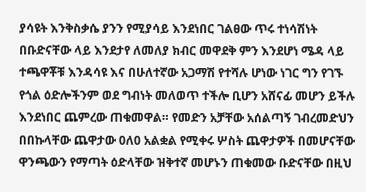ያሳዩት እንቅስቃሴ ያንን የሚያሳይ እንደነበር ገልፀው ጥሩ ተነሳሽነት በቡድናቸው ላይ እንደታየ ለመለያ ክብር መዋደቅ ምን እንደሆነ ሜዳ ላይ ተጫዋቾቹ እንዳሳዩ እና በሁለተኛው አጋማሽ የተሻሉ ሆነው ነገር ግን የገኙ የጎል ዕድሎችንም ወደ ግብነት መለወጥ ተችሎ ቢሆን አሸናፊ መሆን ይችሉ እንደነበር ጨምረው ጠቁመዋል። የመድን አቻቸው አሰልጣኝ ገብረመድህን በበኩላቸው ጨዋታው 0ለ0 አልቋል የሚቀሩ ሦስት ጨዋታዎች በመሆናቸው ዋንጫውን የማጣት ዕድላቸው ዝቅተኛ መሆኑን ጠቁመው ቡድናቸው በዚህ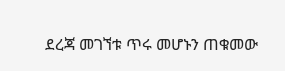ደረጃ መገኘቱ ጥሩ መሆኑን ጠቁመው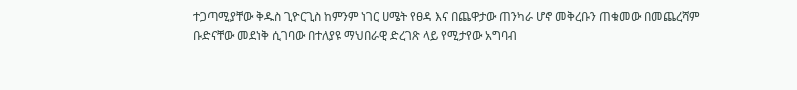ተጋጣሚያቸው ቅዱስ ጊዮርጊስ ከምንም ነገር ሀሜት የፀዳ እና በጨዋታው ጠንካራ ሆኖ መቅረቡን ጠቁመው በመጨረሻም ቡድናቸው መደነቅ ሲገባው በተለያዩ ማህበራዊ ድረገጽ ላይ የሚታየው አግባብ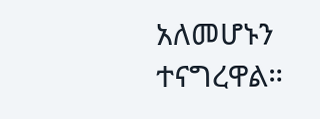አለመሆኑን ተናግረዋል።